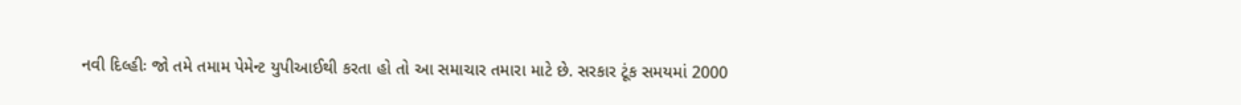નવી દિલ્હીઃ જો તમે તમામ પેમેન્ટ યુપીઆઈથી કરતા હો તો આ સમાચાર તમારા માટે છે. સરકાર ટૂંક સમયમાં 2000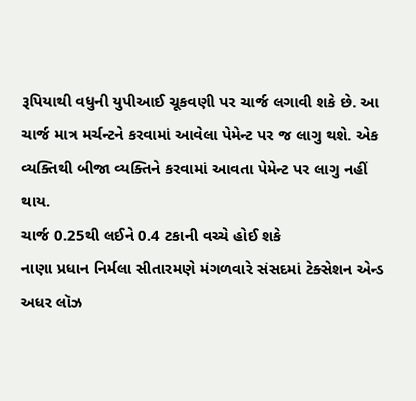રૂપિયાથી વધુની યુપીઆઈ ચૂકવણી પર ચાર્જ લગાવી શકે છે. આ ચાર્જ માત્ર મર્ચન્ટને કરવામાં આવેલા પેમેન્ટ પર જ લાગુ થશે. એક વ્યક્તિથી બીજા વ્યક્તિને કરવામાં આવતા પેમેન્ટ પર લાગુ નહીં થાય.
ચાર્જ 0.25થી લઈને 0.4 ટકાની વચ્ચે હોઈ શકે
નાણા પ્રધાન નિર્મલા સીતારમણે મંગળવારે સંસદમાં ટેક્સેશન એન્ડ અધર લૉઝ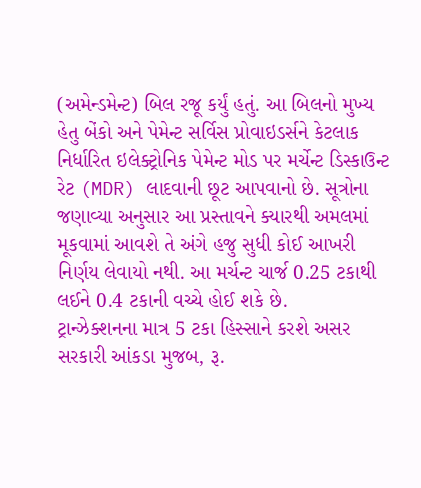(અમેન્ડમેન્ટ) બિલ રજૂ કર્યું હતું. આ બિલનો મુખ્ય હેતુ બેંકો અને પેમેન્ટ સર્વિસ પ્રોવાઇડર્સને કેટલાક નિર્ધારિત ઇલેક્ટ્રોનિક પેમેન્ટ મોડ પર મર્ચેન્ટ ડિસ્કાઉન્ટ રેટ (MDR) લાદવાની છૂટ આપવાનો છે. સૂત્રોના જણાવ્યા અનુસાર આ પ્રસ્તાવને ક્યારથી અમલમાં મૂકવામાં આવશે તે અંગે હજુ સુધી કોઈ આખરી નિર્ણય લેવાયો નથી. આ મર્ચન્ટ ચાર્જ 0.25 ટકાથી લઈને 0.4 ટકાની વચ્ચે હોઈ શકે છે.
ટ્રાન્ઝેક્શનના માત્ર 5 ટકા હિસ્સાને કરશે અસર
સરકારી આંકડા મુજબ, રૂ.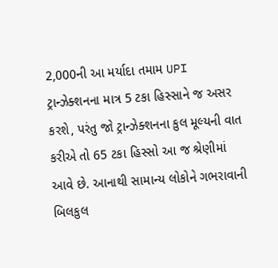2,000ની આ મર્યાદા તમામ UPI ટ્રાન્ઝેક્શનના માત્ર 5 ટકા હિસ્સાને જ અસર કરશે, પરંતુ જો ટ્રાન્ઝેક્શનના કુલ મૂલ્યની વાત કરીએ તો 65 ટકા હિસ્સો આ જ શ્રેણીમાં આવે છે. આનાથી સામાન્ય લોકોને ગભરાવાની બિલકુલ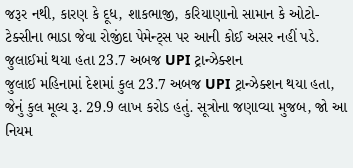જરૂર નથી, કારણ કે દૂધ, શાકભાજી, કરિયાણાનો સામાન કે ઓટો-ટેક્સીના ભાડા જેવા રોજીંદા પેમેન્ટ્સ પર આની કોઈ અસર નહીં પડે.
જુલાઈમાં થયા હતા 23.7 અબજ UPI ટ્રાન્ઝેક્શન
જુલાઈ મહિનામાં દેશમાં કુલ 23.7 અબજ UPI ટ્રાન્ઝેક્શન થયા હતા, જેનું કુલ મૂલ્ય રૂ. 29.9 લાખ કરોડ હતું. સૂત્રોના જણાવ્યા મુજબ, જો આ નિયમ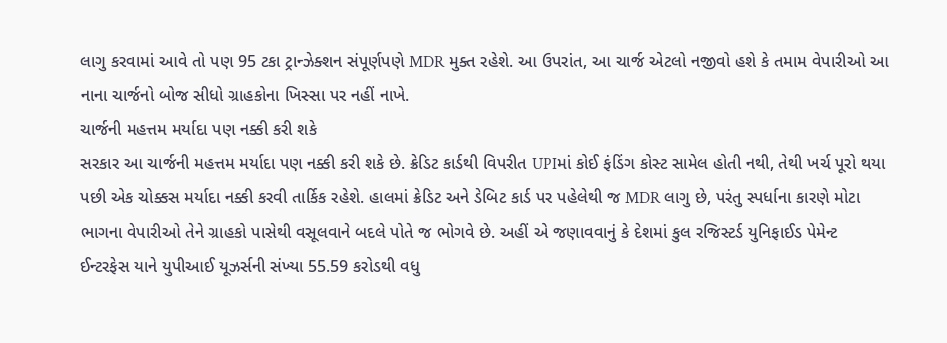લાગુ કરવામાં આવે તો પણ 95 ટકા ટ્રાન્ઝેક્શન સંપૂર્ણપણે MDR મુક્ત રહેશે. આ ઉપરાંત, આ ચાર્જ એટલો નજીવો હશે કે તમામ વેપારીઓ આ નાના ચાર્જનો બોજ સીધો ગ્રાહકોના ખિસ્સા પર નહીં નાખે.
ચાર્જની મહત્તમ મર્યાદા પણ નક્કી કરી શકે
સરકાર આ ચાર્જની મહત્તમ મર્યાદા પણ નક્કી કરી શકે છે. ક્રેડિટ કાર્ડથી વિપરીત UPIમાં કોઈ ફંડિંગ કોસ્ટ સામેલ હોતી નથી, તેથી ખર્ચ પૂરો થયા પછી એક ચોક્કસ મર્યાદા નક્કી કરવી તાર્કિક રહેશે. હાલમાં ક્રેડિટ અને ડેબિટ કાર્ડ પર પહેલેથી જ MDR લાગુ છે, પરંતુ સ્પર્ધાના કારણે મોટા ભાગના વેપારીઓ તેને ગ્રાહકો પાસેથી વસૂલવાને બદલે પોતે જ ભોગવે છે. અહીં એ જણાવવાનું કે દેશમાં કુલ રજિસ્ટર્ડ યુનિફાઈડ પેમેન્ટ ઈન્ટરફેસ યાને યુપીઆઈ યૂઝર્સની સંખ્યા 55.59 કરોડથી વધુ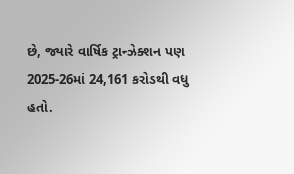છે, જ્યારે વાર્ષિક ટ્રાન્ઝેક્શન પણ 2025-26માં 24,161 કરોડથી વધુ હતો.